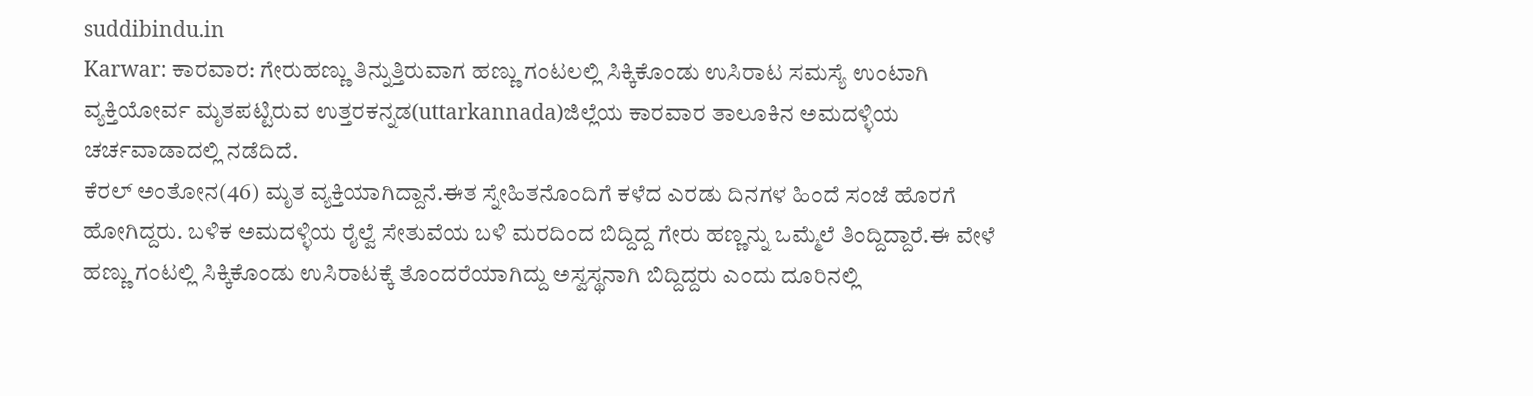suddibindu.in
Karwar: ಕಾರವಾರ: ಗೇರುಹಣ್ಣು ತಿನ್ನುತ್ತಿರುವಾಗ ಹಣ್ಣು ಗಂಟಲಲ್ಲಿ ಸಿಕ್ಕಿಕೊಂಡು ಉಸಿರಾಟ ಸಮಸ್ಯೆ ಉಂಟಾಗಿ ವ್ಯಕ್ತಿಯೋರ್ವ ಮೃತಪಟ್ಟಿರುವ ಉತ್ತರಕನ್ನಡ(uttarkannada)ಜಿಲ್ಲೆಯ ಕಾರವಾರ ತಾಲೂಕಿನ ಅಮದಳ್ಳಿಯ ಚರ್ಚವಾಡಾದಲ್ಲಿ ನಡೆದಿದೆ.
ಕೆರಲ್ ಅಂತೋನ(46) ಮೃತ ವ್ಯಕ್ತಿಯಾಗಿದ್ದಾನೆ.ಈತ ಸ್ನೇಹಿತನೊಂದಿಗೆ ಕಳೆದ ಎರಡು ದಿನಗಳ ಹಿಂದೆ ಸಂಜೆ ಹೊರಗೆ ಹೋಗಿದ್ದರು. ಬಳಿಕ ಅಮದಳ್ಳಿಯ ರೈಲ್ವೆ ಸೇತುವೆಯ ಬಳಿ ಮರದಿಂದ ಬಿದ್ದಿದ್ದ ಗೇರು ಹಣ್ಣನ್ನು ಒಮ್ಮೆಲೆ ತಿಂದ್ದಿದ್ದಾರೆ.ಈ ವೇಳೆ ಹಣ್ಣು ಗಂಟಲ್ಲಿ ಸಿಕ್ಕಿಕೊಂಡು ಉಸಿರಾಟಕ್ಕೆ ತೊಂದರೆಯಾಗಿದ್ದು ಅಸ್ವಸ್ಥನಾಗಿ ಬಿದ್ದಿದ್ದರು ಎಂದು ದೂರಿನಲ್ಲಿ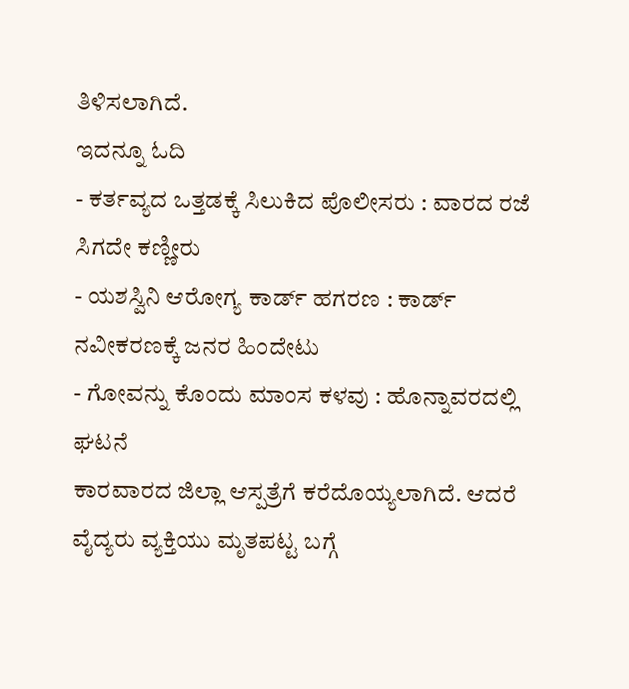ತಿಳಿಸಲಾಗಿದೆ.
ಇದನ್ನೂ ಓದಿ
- ಕರ್ತವ್ಯದ ಒತ್ತಡಕ್ಕೆ ಸಿಲುಕಿದ ಪೊಲೀಸರು : ವಾರದ ರಜೆ ಸಿಗದೇ ಕಣ್ಣೀರು
- ಯಶಸ್ವಿನಿ ಆರೋಗ್ಯ ಕಾರ್ಡ್ ಹಗರಣ : ಕಾರ್ಡ್ ನವೀಕರಣಕ್ಕೆ ಜನರ ಹಿಂದೇಟು
- ಗೋವನ್ನು ಕೊಂದು ಮಾಂಸ ಕಳವು : ಹೊನ್ನಾವರದಲ್ಲಿ ಘಟನೆ
ಕಾರವಾರದ ಜಿಲ್ಲಾ ಆಸ್ಪತ್ರೆಗೆ ಕರೆದೊಯ್ಯಲಾಗಿದೆ. ಆದರೆ ವೈದ್ಯರು ವ್ಯಕ್ತಿಯು ಮೃತಪಟ್ಟ ಬಗ್ಗೆ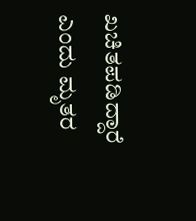ಖಚಿತಪಡಿದ್ದಾರೆ ಎಂದು ಮೃತರ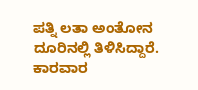ಪತ್ನಿ ಲತಾ ಅಂತೋನ ದೂರಿನಲ್ಲಿ ತಿಳಿಸಿದ್ದಾರೆ. ಕಾರವಾರ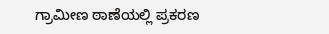ಗ್ರಾಮೀಣ ಠಾಣೆಯಲ್ಲಿ ಪ್ರಕರಣ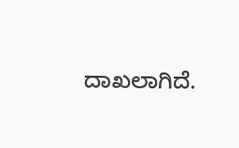ದಾಖಲಾಗಿದೆ.